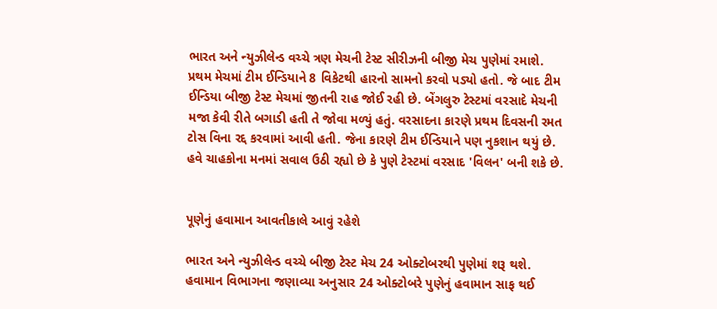ભારત અને ન્યુઝીલેન્ડ વચ્ચે ત્રણ મેચની ટેસ્ટ સીરીઝની બીજી મેચ પુણેમાં રમાશે. પ્રથમ મેચમાં ટીમ ઈન્ડિયાને 8 વિકેટથી હારનો સામનો કરવો પડ્યો હતો. જે બાદ ટીમ ઈન્ડિયા બીજી ટેસ્ટ મેચમાં જીતની રાહ જોઈ રહી છે. બેંગલુરુ ટેસ્ટમાં વરસાદે મેચની મજા કેવી રીતે બગાડી હતી તે જોવા મળ્યું હતું. વરસાદના કારણે પ્રથમ દિવસની રમત ટોસ વિના રદ્દ કરવામાં આવી હતી. જેના કારણે ટીમ ઈન્ડિયાને પણ નુકશાન થયું છે. હવે ચાહકોના મનમાં સવાલ ઉઠી રહ્યો છે કે પુણે ટેસ્ટમાં વરસાદ 'વિલન' બની શકે છે.


પૂણેનું હવામાન આવતીકાલે આવું રહેશે

ભારત અને ન્યુઝીલેન્ડ વચ્ચે બીજી ટેસ્ટ મેચ 24 ઓક્ટોબરથી પુણેમાં શરૂ થશે. હવામાન વિભાગના જણાવ્યા અનુસાર 24 ઓક્ટોબરે પુણેનું હવામાન સાફ થઈ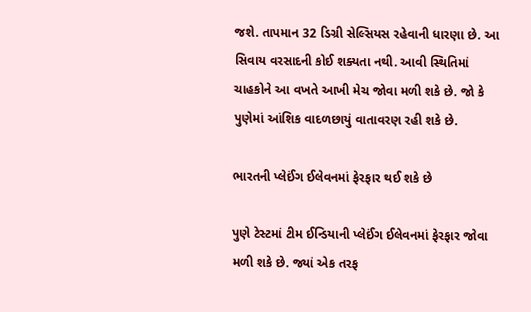જશે. તાપમાન 32 ડિગ્રી સેલ્સિયસ રહેવાની ધારણા છે. આ સિવાય વરસાદની કોઈ શક્યતા નથી. આવી સ્થિતિમાં ચાહકોને આ વખતે આખી મેચ જોવા મળી શકે છે. જો કે પુણેમાં આંશિક વાદળછાયું વાતાવરણ રહી શકે છે.

ભારતની પ્લેઈંગ ઈલેવનમાં ફેરફાર થઈ શકે છે

પુણે ટેસ્ટમાં ટીમ ઈન્ડિયાની પ્લેઈંગ ઈલેવનમાં ફેરફાર જોવા મળી શકે છે. જ્યાં એક તરફ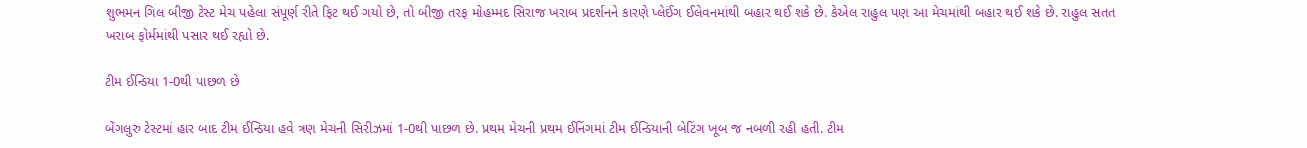શુભમન ગિલ બીજી ટેસ્ટ મેચ પહેલા સંપૂર્ણ રીતે ફિટ થઈ ગયો છે, તો બીજી તરફ મોહમ્મદ સિરાજ ખરાબ પ્રદર્શનને કારણે પ્લેઈંગ ઈલેવનમાંથી બહાર થઈ શકે છે. કેએલ રાહુલ પણ આ મેચમાંથી બહાર થઈ શકે છે. રાહુલ સતત ખરાબ ફોર્મમાંથી પસાર થઈ રહ્યો છે.

ટીમ ઈન્ડિયા 1-0થી પાછળ છે

બેંગલુરુ ટેસ્ટમાં હાર બાદ ટીમ ઈન્ડિયા હવે ત્રણ મેચની સિરીઝમાં 1-0થી પાછળ છે. પ્રથમ મેચની પ્રથમ ઈનિંગમાં ટીમ ઈન્ડિયાની બેટિંગ ખૂબ જ નબળી રહી હતી. ટીમ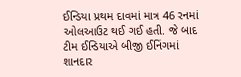ઈન્ડિયા પ્રથમ દાવમાં માત્ર 46 રનમાં ઓલઆઉટ થઈ ગઈ હતી. જે બાદ ટીમ ઈન્ડિયાએ બીજી ઈનિંગમાં શાનદાર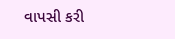વાપસી કરી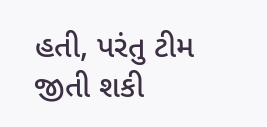હતી, પરંતુ ટીમ જીતી શકી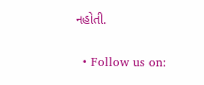નહોતી.

  • Follow us on: